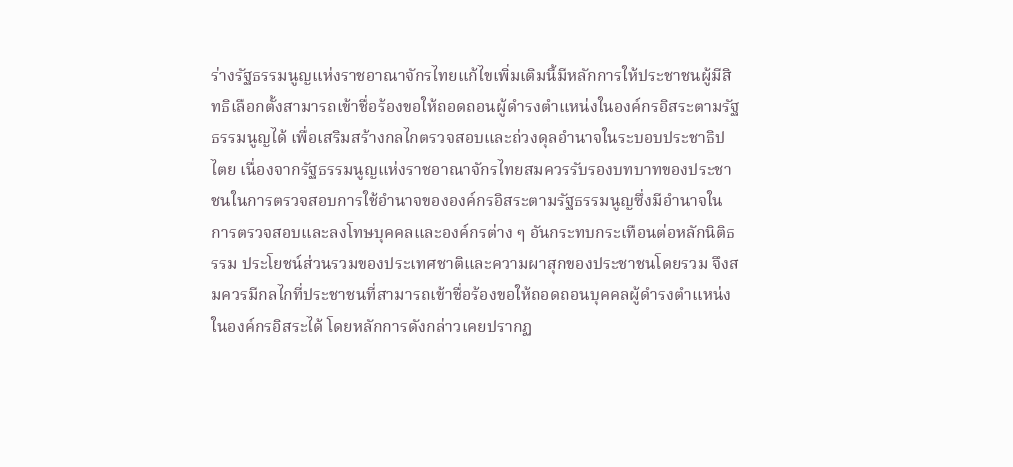ร่างรัฐธรรมนูญแห่งราชอาณาจักรไทยแก้ไขเพิ่มเติมนี้มีหลักการให้ประชาชนผู้มีสิทธิเลือกตั้งสามารถเข้าชื่อร้องขอให้ถอดถอนผู้ดำรงตำแหน่งในองค์กรอิสระตามรัฐธรรมนูญได้ เพื่อเสริมสร้างกลไกตรวจสอบและถ่วงดุลอำนาจในระบอบประชาธิปไตย เนื่องจากรัฐธรรมนูญแห่งราชอาณาจักรไทยสมควรรับรองบทบาทของประชาชนในการตรวจสอบการใช้อำนาจขององค์กรอิสระตามรัฐธรรมนูญซึ่งมีอำนาจในการตรวจสอบและลงโทษบุคคลและองค์กรต่าง ๆ อันกระทบกระเทือนต่อหลักนิติธรรม ประโยชน์ส่วนรวมของประเทศชาติและความผาสุกของประชาชนโดยรวม จึงสมควรมีกลไกที่ประชาชนที่สามารถเข้าชื่อร้องขอให้ถอดถอนบุคคลผู้ดำรงตำแหน่งในองค์กรอิสระได้ โดยหลักการดังกล่าวเคยปรากฏ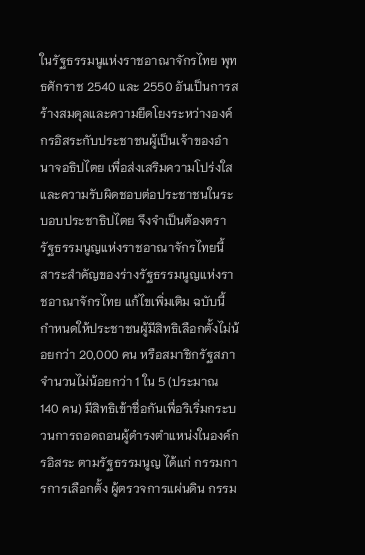ในรัฐธรรมนูแห่งราชอาณาจักรไทย พุทธศักราช 2540 และ 2550 อันเป็นการสร้างสมดุลและความยึดโยงระหว่างองค์กรอิสระกับประชาชนผู้เป็นเจ้าของอำนาจอธิปไตย เพื่อส่งเสริมความโปร่งใสและความรับผิดชอบต่อประชาชนในระบอบประชาธิปไตย จึงจำเป็นต้องตรารัฐธรรมนูญแห่งราชอาณาจักรไทยนี้
สาระสำคัญของร่างรัฐธรรมนูญแห่งราชอาณาจักรไทย แก้ไขเพิ่มเติม ฉบับนี้ กำหนดให้ประชาชนผู้มีสิทธิเลือกตั้งไม่น้อยกว่า 20,000 คน หรือสมาชิกรัฐสภาจำนวนไม่น้อยกว่า 1 ใน 5 (ประมาณ 140 คน) มีสิทธิเข้าชื่อกันเพื่อริเริ่มกระบวนการถอดถอนผู้ดำรงตำแหน่งในองค์กรอิสระ ตามรัฐธรรมนูญ ได้แก่ กรรมการการเลือกตั้ง ผู้ตรวจการแผ่นดิน กรรม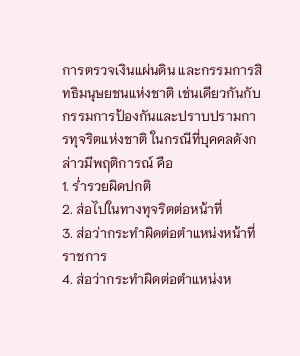การตรวจเงินแผ่นดิน และกรรมการสิทธิมนุษยชนแห่งชาติ เช่นเดียวกันกับกรรมการป้องกันและปราบปรามการทุจริตแห่งชาติ ในกรณีที่บุคคลดังกล่าวมีพฤติการณ์ คือ
1. ร่ำรวยผิดปกติ
2. ส่อไปในทางทุจริตต่อหน้าที่
3. ส่อว่ากระทำผิดต่อตำแหน่งหน้าที่ราชการ
4. ส่อว่ากระทำผิดต่อตำแหน่งห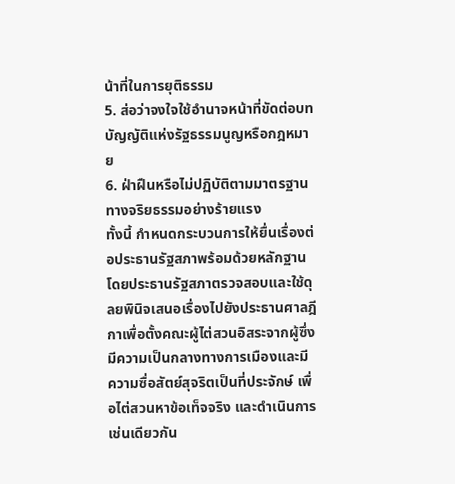น้าที่ในการยุติธรรม
5. ส่อว่าจงใจใช้อำนาจหน้าที่ขัดต่อบทบัญญัติแห่งรัฐธรรมนูญหรือกฎหมาย
6. ฝ่าฝืนหรือไม่ปฏิบัติตามมาตรฐานทางจริยธรรมอย่างร้ายแรง
ทั้งนี้ กำหนดกระบวนการให้ยื่นเรื่องต่อประธานรัฐสภาพร้อมด้วยหลักฐาน โดยประธานรัฐสภาตรวจสอบและใช้ดุลยพินิจเสนอเรื่องไปยังประธานศาลฎีกาเพื่อตั้งคณะผู้ไต่สวนอิสระจากผู้ซึ่งมีความเป็นกลางทางการเมืองและมีความซื่อสัตย์สุจริตเป็นที่ประจักษ์ เพื่อไต่สวนหาข้อเท็จจริง และดำเนินการเช่นเดียวกัน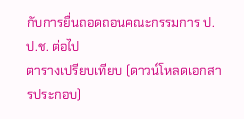กับการยื่นถอดถอนคณะกรรมการ ป.ป.ช. ต่อไป
ตารางเปรียบเทียบ (ดาวน์โหลดเอกสารประกอบ)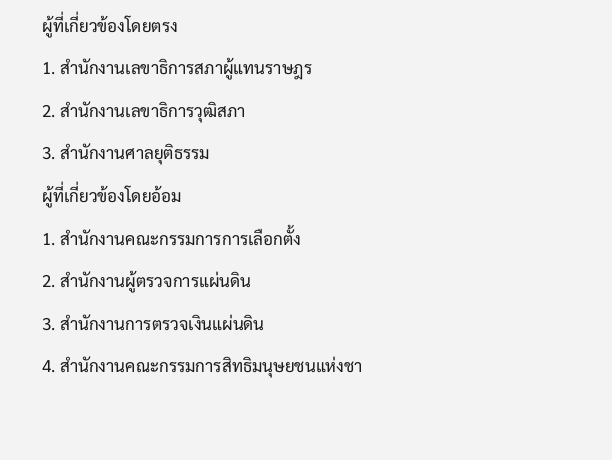ผู้ที่เกี่ยวข้องโดยตรง
1. สำนักงานเลขาธิการสภาผู้แทนราษฎร
2. สำนักงานเลขาธิการวุฒิสภา
3. สำนักงานศาลยุติธรรม
ผู้ที่เกี่ยวข้องโดยอ้อม
1. สำนักงานคณะกรรมการการเลือกตั้ง
2. สำนักงานผู้ตรวจการแผ่นดิน
3. สำนักงานการตรวจเงินแผ่นดิน
4. สำนักงานคณะกรรมการสิทธิมนุษยชนแห่งชา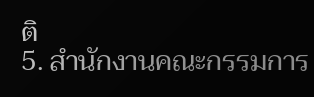ติ
5. สำนักงานคณะกรรมการ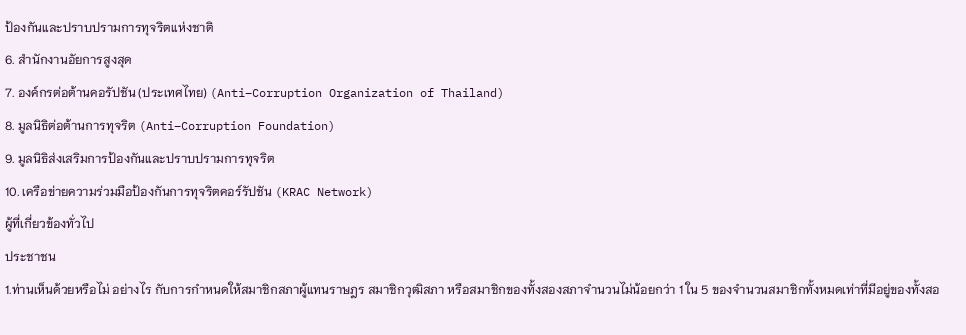ป้องกันและปราบปรามการทุจริตแห่งชาติ
6. สำนักงานอัยการสูงสุด
7. องค์กรต่อต้านคอรัปชัน (ประเทศไทย) (Anti–Corruption Organization of Thailand)
8. มูลนิธิต่อต้านการทุจริต (Anti–Corruption Foundation)
9. มูลนิธิส่งเสริมการป้องกันและปราบปรามการทุจริต
10. เครือข่ายความร่วมมือป้องกันการทุจริตคอร์รัปชัน (KRAC Network)
ผู้ที่เกี่ยวข้องทั่วไป
ประชาชน
1.ท่านเห็นด้วยหรือไม่ อย่างไร กับการกำหนดให้สมาชิกสภาผู้แทนราษฎร สมาชิกวุฒิสภา หรือสมาชิกของทั้งสองสภาจำนวนไม่น้อยกว่า 1 ใน 5 ของจำนวนสมาชิกทั้งหมดเท่าที่มีอยู่ของทั้งสอ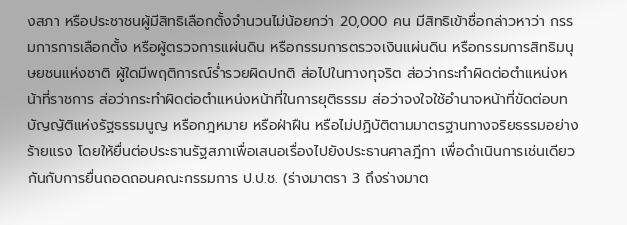งสภา หรือประชาชนผู้มีสิทธิเลือกตั้งจำนวนไม่น้อยกว่า 20,000 คน มีสิทธิเข้าชื่อกล่าวหาว่า กรรมการการเลือกตั้ง หรือผู้ตรวจการแผ่นดิน หรือกรรมการตรวจเงินแผ่นดิน หรือกรรมการสิทธิมนุษยชนแห่งชาติ ผู้ใดมีพฤติการณ์ร่ำรวยผิดปกติ ส่อไปในทางทุจริต ส่อว่ากระทำผิดต่อตำแหน่งหน้าที่ราชการ ส่อว่ากระทำผิดต่อตำแหน่งหน้าที่ในการยุติธรรม ส่อว่าจงใจใช้อำนาจหน้าที่ขัดต่อบทบัญญัติแห่งรัฐธรรมนูญ หรือกฎหมาย หรือฝ่าฝืน หรือไม่ปฏิบัติตามมาตรฐานทางจริยธรรมอย่างร้ายแรง โดยให้ยื่นต่อประธานรัฐสภาเพื่อเสนอเรื่องไปยังประธานศาลฎีกา เพื่อดำเนินการเช่นเดียวกันกับการยื่นถอดถอนคณะกรรมการ ป.ป.ช. (ร่างมาตรา 3 ถึงร่างมาต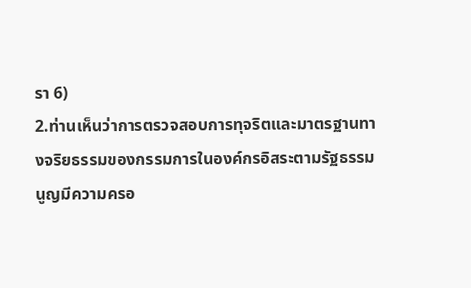รา 6)
2.ท่านเห็นว่าการตรวจสอบการทุจริตและมาตรฐานทางจริยธรรมของกรรมการในองค์กรอิสระตามรัฐธรรมนูญมีความครอ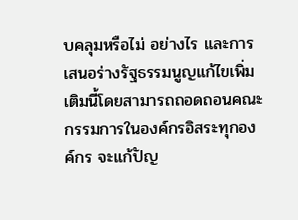บคลุมหรือไม่ อย่างไร และการเสนอร่างรัฐธรรมนูญแก้ไขเพิ่มเติมนี้โดยสามารถถอดถอนคณะกรรมการในองค์กรอิสระทุกองค์กร จะแก้ปัญ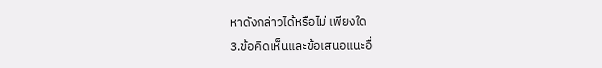หาดังกล่าวได้หรือไม่ เพียงใด
3.ข้อคิดเห็นและข้อเสนอแนะอื่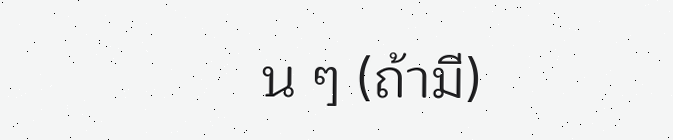น ๆ (ถ้ามี)